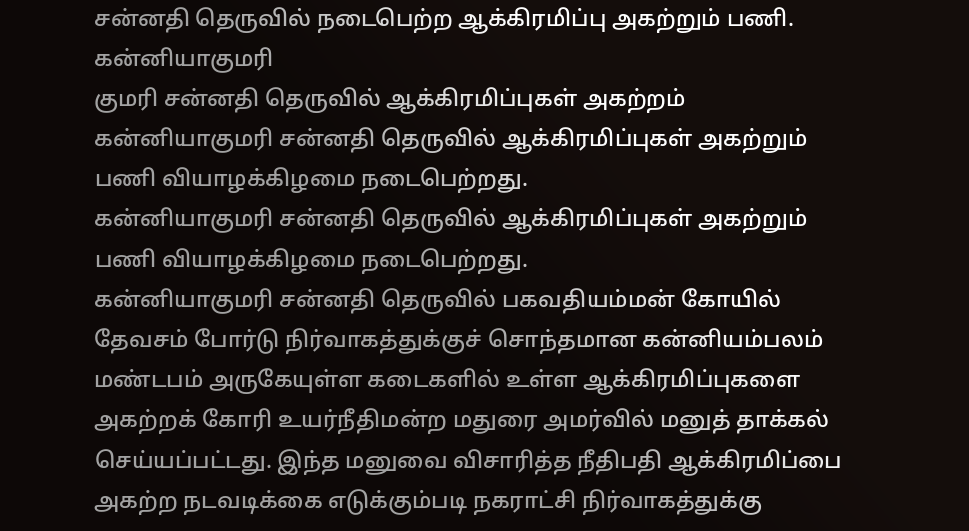சன்னதி தெருவில் நடைபெற்ற ஆக்கிரமிப்பு அகற்றும் பணி.
கன்னியாகுமரி
குமரி சன்னதி தெருவில் ஆக்கிரமிப்புகள் அகற்றம்
கன்னியாகுமரி சன்னதி தெருவில் ஆக்கிரமிப்புகள் அகற்றும் பணி வியாழக்கிழமை நடைபெற்றது.
கன்னியாகுமரி சன்னதி தெருவில் ஆக்கிரமிப்புகள் அகற்றும் பணி வியாழக்கிழமை நடைபெற்றது.
கன்னியாகுமரி சன்னதி தெருவில் பகவதியம்மன் கோயில் தேவசம் போர்டு நிர்வாகத்துக்குச் சொந்தமான கன்னியம்பலம் மண்டபம் அருகேயுள்ள கடைகளில் உள்ள ஆக்கிரமிப்புகளை அகற்றக் கோரி உயர்நீதிமன்ற மதுரை அமர்வில் மனுத் தாக்கல் செய்யப்பட்டது. இந்த மனுவை விசாரித்த நீதிபதி ஆக்கிரமிப்பை அகற்ற நடவடிக்கை எடுக்கும்படி நகராட்சி நிர்வாகத்துக்கு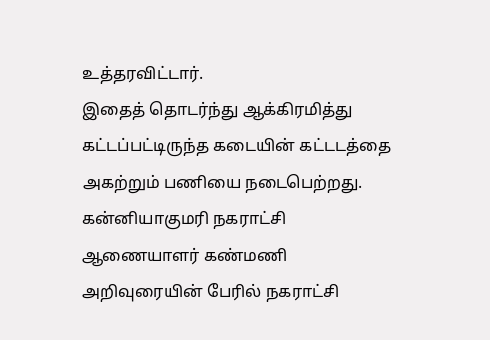உத்தரவிட்டார்.
இதைத் தொடர்ந்து ஆக்கிரமித்து கட்டப்பட்டிருந்த கடையின் கட்டடத்தை அகற்றும் பணியை நடைபெற்றது. கன்னியாகுமரி நகராட்சி ஆணையாளர் கண்மணி அறிவுரையின் பேரில் நகராட்சி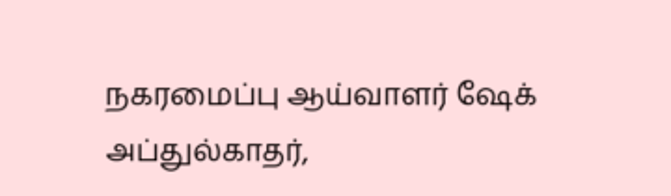நகரமைப்பு ஆய்வாளர் ஷேக் அப்துல்காதர்,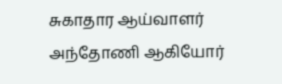சுகாதார ஆய்வாளர் அந்தோணி ஆகியோர்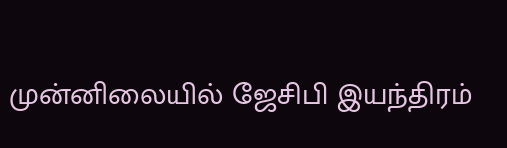முன்னிலையில் ஜேசிபி இயந்திரம்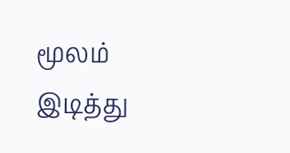மூலம் இடித்து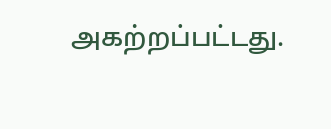அகற்றப்பட்டது.